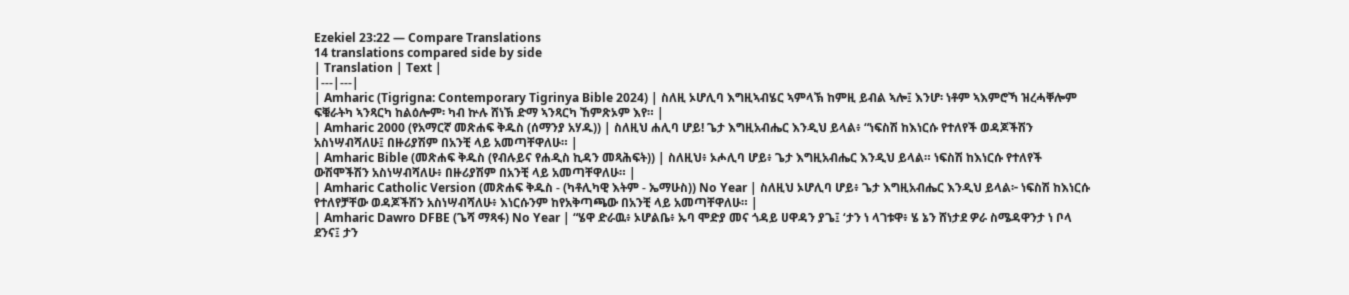Ezekiel 23:22 — Compare Translations
14 translations compared side by side
| Translation | Text |
|---|---|
| Amharic (Tigrigna: Contemporary Tigrinya Bible 2024) | ስለዚ ኦሆሊባ እግዚኣብሄር ኣምላኽ ከምዚ ይብል ኣሎ፤ እንሆ፡ ነቶም ኣእምሮኻ ዝረሓቐሎም ፍቑራትካ ኣንጻርካ ከልዕሎም፡ ካብ ኵሉ ሸነኽ ድማ ኣንጻርካ ኸምጽኦም እየ። |
| Amharic 2000 (የአማርኛ መጽሐፍ ቅዱስ (ሰማንያ አሃዱ)) | ስለዚህ ሐሊባ ሆይ! ጌታ እግዚአብሔር እንዲህ ይላል፥ “ነፍስሽ ከእነርሱ የተለየች ወዳጆችሽን አስነሣብሻለሁ፤ በዙሪያሽም በአንቺ ላይ አመጣቸዋለሁ። |
| Amharic Bible (መጽሐፍ ቅዱስ (የብሉይና የሐዲስ ኪዳን መጻሕፍት)) | ስለዚህ፥ ኦሖሊባ ሆይ፥ ጌታ እግዚአብሔር እንዲህ ይላል። ነፍስሽ ከእነርሱ የተለየች ውሽሞችሽን አስነሣብሻለሁ፥ በዙሪያሽም በአንቺ ላይ አመጣቸዋለሁ። |
| Amharic Catholic Version (መጽሐፍ ቅዱስ - (ካቶሊካዊ እትም - ኤማሁስ)) No Year | ስለዚህ ኦሆሊባ ሆይ፥ ጌታ እግዚአብሔር እንዲህ ይላል፦ ነፍስሽ ከእነርሱ የተለየቻቸው ወዳጆችሽን አስነሣብሻለሁ፥ እነርሱንም ከየአቅጣጫው በአንቺ ላይ አመጣቸዋለሁ። |
| Amharic Dawro DFBE (ጌሻ ማጻፋ) No Year | “ሄዋ ድራዉ፥ ኦሆልቤ፥ ኡባ ሞድያ መና ጎዳይ ሀዋዳን ያጌ፤ ‘ታን ነ ላገቱዋ፥ ሄ ኔን ሸነታደ ዎራ ስሜዳዋንታ ነ ቦላ ደንና፤ ታን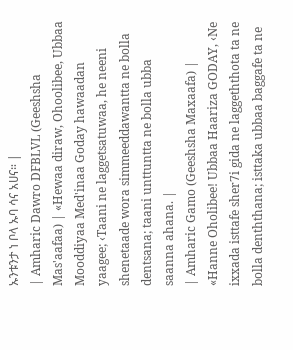ኡንቱንታ ነ ቦላ ኡባ ሳና አሀና። |
| Amharic Dawro DFBLVL (Geeshsha Mas'aafaa) | «Hewaa diraw, Ohoolibee, Ubbaa Mooddiyaa Med'inaa Goday hawaadan yaagee; ‹Taani ne laggetsatuwaa, he neeni shenetaade wora simmeeddawantta ne bolla dentsana; taani unttuntta ne bolla ubba saanna ahana. |
| Amharic Gamo (Geeshsha Maxaafa) | «Hanne Oholibee! Ubbaa Haariza GODAY, ‹Ne ixxada isttafe sher7i gida ne laggeththota ta ne bolla denththana; isttaka ubbaa baggafe ta ne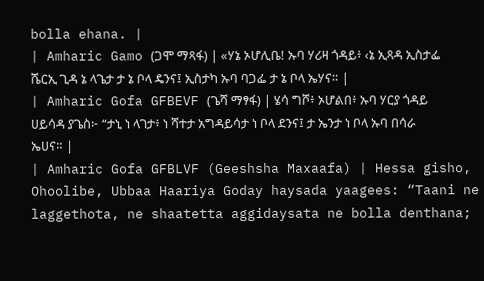bolla ehana. |
| Amharic Gamo (ጋሞ ማጻፋ) | «ሃኔ ኦሆሊቤ! ኡባ ሃሪዛ ጎዳይ፥ ‹ኔ ኢጻዳ ኢስታፌ ሼርኢ ጊዳ ኔ ላጌታ ታ ኔ ቦላ ዴንና፤ ኢስታካ ኡባ ባጋፌ ታ ኔ ቦላ ኤሃና። |
| Amharic Gofa GFBEVF (ጌሻ ማፃፋ) | ሄሳ ግሾ፥ ኦሆልበ፥ ኡባ ሃርያ ጎዳይ ሀይሳዳ ያጌስ፦ “ታኒ ነ ላገታ፥ ነ ሻተታ አግዳይሳታ ነ ቦላ ደንና፤ ታ ኤንታ ነ ቦላ ኡባ በሳራ ኤሀና። |
| Amharic Gofa GFBLVF (Geeshsha Maxaafa) | Hessa gisho, Ohoolibe, Ubbaa Haariya Goday haysada yaagees: “Taani ne laggethota, ne shaatetta aggidaysata ne bolla denthana;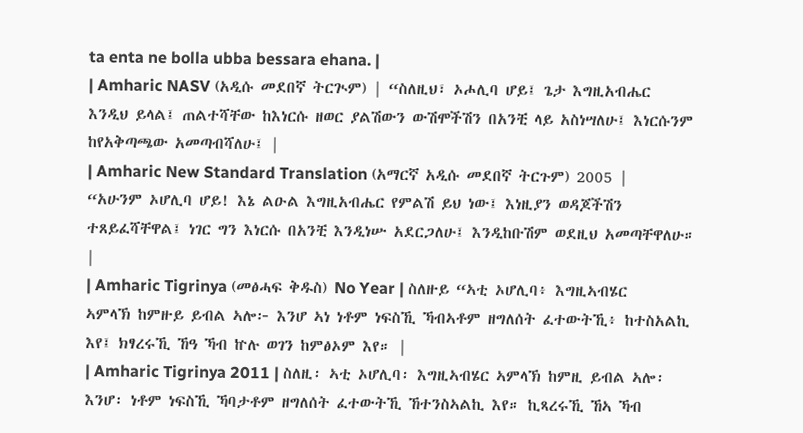ta enta ne bolla ubba bessara ehana. |
| Amharic NASV (አዲሱ መደበኛ ትርጒም) | “ስለዚህ፣ ኦሖሊባ ሆይ፤ ጌታ እግዚአብሔር እንዲህ ይላል፤ ጠልተሻቸው ከእነርሱ ዘወር ያልሽውን ውሽሞችሽን በአንቺ ላይ አስነሣለሁ፤ እነርሱንም ከየአቅጣጫው አመጣብሻለሁ፤ |
| Amharic New Standard Translation (አማርኛ አዲሱ መደበኛ ትርጉም) 2005 | “አሁንም ኦሆሊባ ሆይ! እኔ ልዑል እግዚአብሔር የምልሽ ይህ ነው፤ እነዚያን ወዳጆችሽን ተጸይፈሻቸዋል፤ ነገር ግን እነርሱ በአንቺ እንዲነሡ አደርጋለሁ፤ እንዲከቡሽም ወደዚህ አመጣቸዋለሁ። |
| Amharic Tigrinya (መፅሓፍ ቅዱስ) No Year | ስለዙይ “ኣቲ ኦሆሊባ፥ እግዚኣብሄር ኣምላኽ ከምዙይ ይብል ኣሎ፦ እንሆ ኣነ ነቶም ነፍስኺ ኻብኣቶም ዘግለሰት ፈተውትኺ፥ ከተስአልኪ እየ፤ ክፃረሩኺ ኸዓ ኻብ ኵሉ ወገን ከምፅኦም እየ። |
| Amharic Tigrinya 2011 | ስለዚ፡ ኣቲ ኦሆሊባ፡ እግዚኣብሄር ኣምላኽ ከምዚ ይብል ኣሎ፡ እንሆ፡ ነቶም ነፍስኺ ኻባታቶም ዘግለሰት ፈተውትኺ ኸተንስኣልኪ እየ። ኪጻረሩኺ ኸኣ ኻብ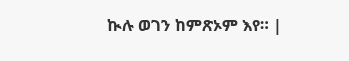ኲሉ ወገን ከምጽኦም እየ። |